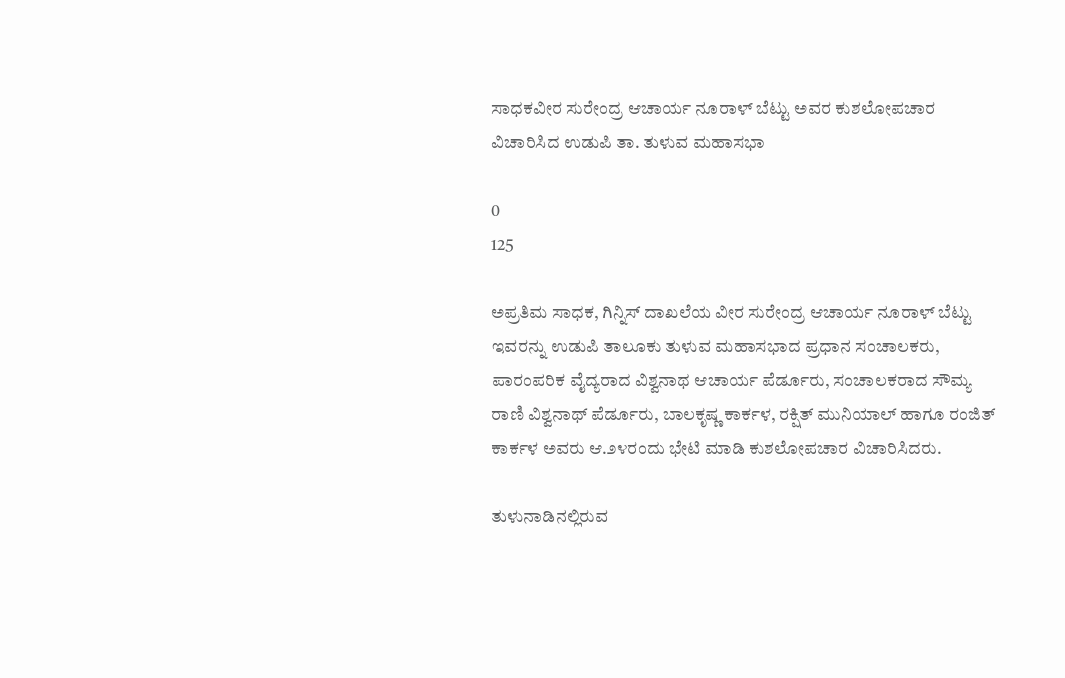ಸಾಧಕವೀರ ಸುರೇಂದ್ರ ಆಚಾರ್ಯ ನೂರಾಳ್ ಬೆಟ್ಟು ಅವರ ಕುಶಲೋಪಚಾರ ವಿಚಾರಿಸಿದ ಉಡುಪಿ ತಾ. ತುಳುವ ಮಹಾಸಭಾ

0
125

ಅಪ್ರತಿಮ ಸಾಧಕ, ಗಿನ್ನಿಸ್ ದಾಖಲೆಯ ವೀರ ಸುರೇಂದ್ರ ಆಚಾರ್ಯ ನೂರಾಳ್ ಬೆಟ್ಟು ಇವರನ್ನು ಉಡುಪಿ ತಾಲೂಕು ತುಳುವ ಮಹಾಸಭಾದ ಪ್ರಧಾನ ಸಂಚಾಲಕರು, ಪಾರಂಪರಿಕ ವೈದ್ಯರಾದ ವಿಶ್ವನಾಥ ಆಚಾರ್ಯ ಪೆರ್ಡೂರು, ಸಂಚಾಲಕರಾದ ಸೌಮ್ಯ ರಾಣಿ ವಿಶ್ವನಾಥ್ ಪೆರ್ಡೂರು, ಬಾಲಕೃಷ್ಣ ಕಾರ್ಕಳ, ರಕ್ಷಿತ್ ಮುನಿಯಾಲ್ ಹಾಗೂ ರಂಜಿತ್ ಕಾರ್ಕಳ ಅವರು ಆ.೨೪ರಂದು ಭೇಟಿ ಮಾಡಿ ಕುಶಲೋಪಚಾರ ವಿಚಾರಿಸಿದರು.

ತುಳುನಾಡಿನಲ್ಲಿರುವ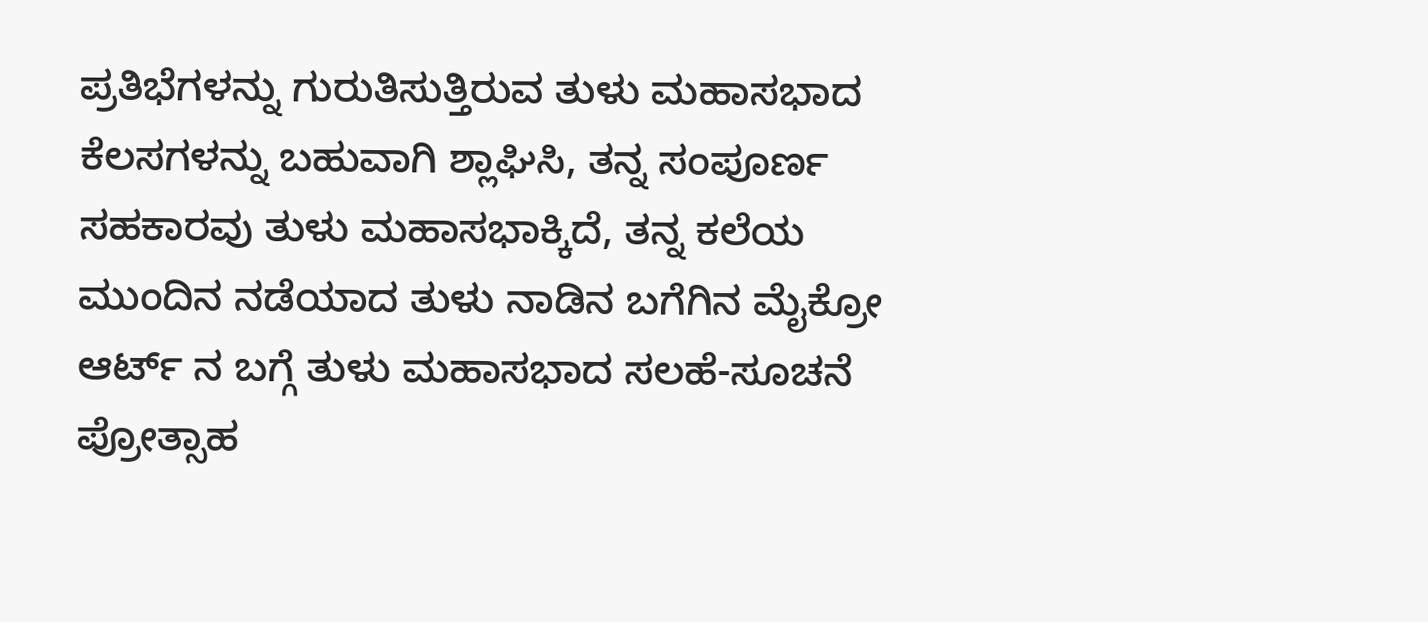ಪ್ರತಿಭೆಗಳನ್ನು ಗುರುತಿಸುತ್ತಿರುವ ತುಳು ಮಹಾಸಭಾದ ಕೆಲಸಗಳನ್ನು ಬಹುವಾಗಿ ಶ್ಲಾಘಿಸಿ, ತನ್ನ ಸಂಪೂರ್ಣ ಸಹಕಾರವು ತುಳು ಮಹಾಸಭಾಕ್ಕಿದೆ, ತನ್ನ ಕಲೆಯ ಮುಂದಿನ ನಡೆಯಾದ ತುಳು ನಾಡಿನ ಬಗೆಗಿನ ಮೈಕ್ರೋ ಆರ್ಟ್ ನ ಬಗ್ಗೆ ತುಳು ಮಹಾಸಭಾದ ಸಲಹೆ-ಸೂಚನೆ ಪ್ರೋತ್ಸಾಹ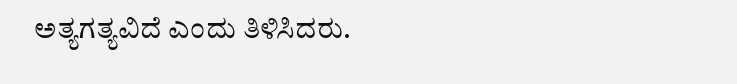ಅತ್ಯಗತ್ಯವಿದೆ ಎಂದು ತಿಳಿಸಿದರು.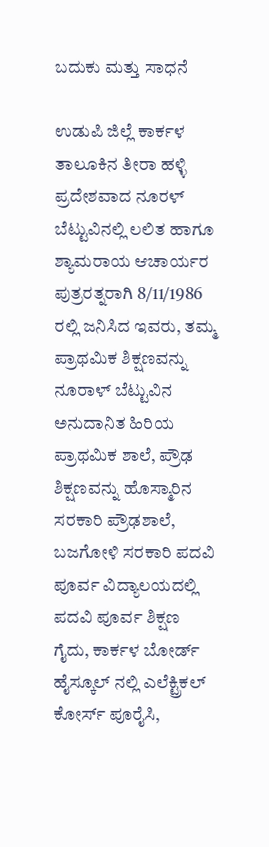ಬದುಕು ಮತ್ತು ಸಾಧನೆ

ಉಡುಪಿ ಜಿಲ್ಲೆ ಕಾರ್ಕಳ ತಾಲೂಕಿನ ತೀರಾ ಹಳ್ಳಿ ಪ್ರದೇಶವಾದ ನೂರಳ್ ಬೆಟ್ಟುವಿನಲ್ಲಿ ಲಲಿತ ಹಾಗೂ ಶ್ಯಾಮರಾಯ ಆಚಾರ್ಯರ ಪುತ್ರರತ್ನರಾಗಿ 8/11/1986 ರಲ್ಲಿ ಜನಿಸಿದ ಇವರು, ತಮ್ಮ ಪ್ರಾಥಮಿಕ ಶಿಕ್ಷಣವನ್ನು ನೂರಾಳ್ ಬೆಟ್ಟುವಿನ ಅನುದಾನಿತ ಹಿರಿಯ ಪ್ರಾಥಮಿಕ ಶಾಲೆ, ಪ್ರೌಢ ಶಿಕ್ಷಣವನ್ನು ಹೊಸ್ಮಾರಿನ ಸರಕಾರಿ ಪ್ರೌಢಶಾಲೆ, ಬಜಗೋಳಿ ಸರಕಾರಿ ಪದವಿ ಪೂರ್ವ ವಿದ್ಯಾಲಯದಲ್ಲಿ ಪದವಿ ಪೂರ್ವ ಶಿಕ್ಷಣ ಗೈದು, ಕಾರ್ಕಳ ಬೋರ್ಡ್ ಹೈಸ್ಕೂಲ್ ನಲ್ಲಿ ಎಲೆಕ್ಟ್ರಿಕಲ್ ಕೋರ್ಸ್ ಪೂರೈಸಿ,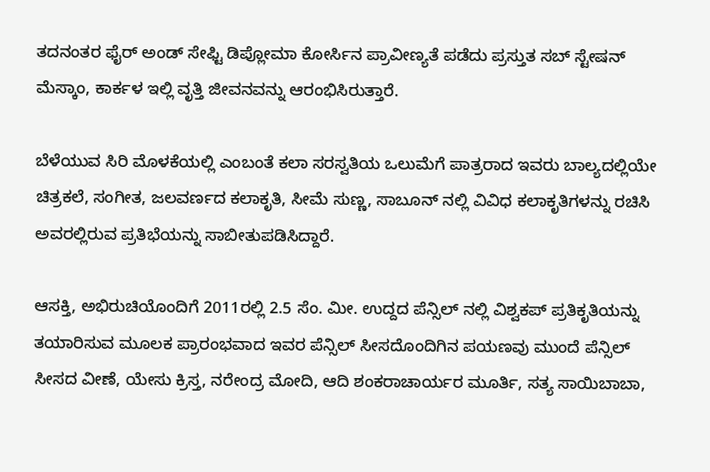ತದನಂತರ ಫೈರ್ ಅಂಡ್ ಸೇಫ್ಟಿ ಡಿಪ್ಲೋಮಾ ಕೋರ್ಸಿನ ಪ್ರಾವೀಣ್ಯತೆ ಪಡೆದು ಪ್ರಸ್ತುತ ಸಬ್ ಸ್ಟೇಷನ್ ಮೆಸ್ಕಾಂ, ಕಾರ್ಕಳ ಇಲ್ಲಿ ವೃತ್ತಿ ಜೀವನವನ್ನು ಆರಂಭಿಸಿರುತ್ತಾರೆ.

ಬೆಳೆಯುವ ಸಿರಿ ಮೊಳಕೆಯಲ್ಲಿ ಎಂಬಂತೆ ಕಲಾ ಸರಸ್ವತಿಯ ಒಲುಮೆಗೆ ಪಾತ್ರರಾದ ಇವರು ಬಾಲ್ಯದಲ್ಲಿಯೇ ಚಿತ್ರಕಲೆ, ಸಂಗೀತ, ಜಲವರ್ಣದ ಕಲಾಕೃತಿ, ಸೀಮೆ ಸುಣ್ಣ, ಸಾಬೂನ್ ನಲ್ಲಿ ವಿವಿಧ ಕಲಾಕೃತಿಗಳನ್ನು ರಚಿಸಿ ಅವರಲ್ಲಿರುವ ‌ಪ್ರತಿಭೆಯನ್ನು ಸಾಬೀತುಪಡಿಸಿದ್ದಾರೆ.

ಆಸಕ್ತಿ, ಅಭಿರುಚಿಯೊಂದಿಗೆ 2011ರಲ್ಲಿ 2.5 ಸೆಂ. ಮೀ. ಉದ್ದದ ಪೆನ್ಸಿಲ್ ನಲ್ಲಿ ವಿಶ್ವಕಪ್ ಪ್ರತಿಕೃತಿಯನ್ನು ತಯಾರಿಸುವ ಮೂಲಕ ಪ್ರಾರಂಭವಾದ ಇವರ ಪೆನ್ಸಿಲ್ ಸೀಸದೊಂದಿಗಿನ ಪಯಣವು ಮುಂದೆ ಪೆನ್ಸಿಲ್ ಸೀಸದ ವೀಣೆ, ಯೇಸು ಕ್ರಿಸ್ತ, ನರೇಂದ್ರ ಮೋದಿ, ಆದಿ ಶಂಕರಾಚಾರ್ಯರ ಮೂರ್ತಿ, ಸತ್ಯ ಸಾಯಿಬಾಬಾ,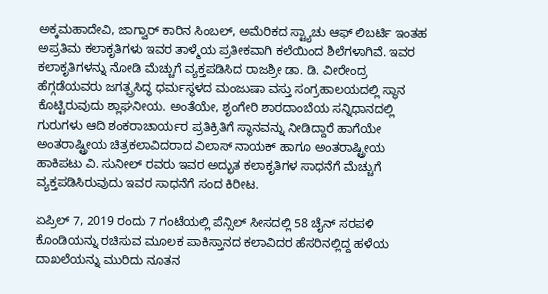ಅಕ್ಕಮಹಾದೇವಿ, ಜಾಗ್ವಾರ್ ಕಾರಿನ ಸಿಂಬಲ್, ಅಮೆರಿಕದ ಸ್ಟ್ಯಾಚು ಆಫ್ ಲಿಬರ್ಟಿ ಇಂತಹ ಅಪ್ರತಿಮ ಕಲಾಕೃತಿಗಳು ಇವರ ತಾಳ್ಮೆಯ ಪ್ರತೀಕವಾಗಿ ಕಲೆಯಿಂದ ಶಿಲೆಗಳಾಗಿವೆ. ಇವರ ಕಲಾಕೃತಿಗಳನ್ನು ನೋಡಿ ಮೆಚ್ಚುಗೆ ವ್ಯಕ್ತಪಡಿಸಿದ ರಾಜಶ್ರೀ ಡಾ. ಡಿ. ವೀರೇಂದ್ರ ಹೆಗ್ಗಡೆಯವರು ಜಗತ್ಪ್ರಸಿದ್ಧ ಧರ್ಮಸ್ಥಳದ ಮಂಜುಷಾ ವಸ್ತು ಸಂಗ್ರಹಾಲಯದಲ್ಲಿ ಸ್ಥಾನ ಕೊಟ್ಟಿರುವುದು ಶ್ಲಾಘನೀಯ. ಅಂತೆಯೇ, ಶೃಂಗೇರಿ ಶಾರದಾಂಬೆಯ ಸನ್ನಿಧಾನದಲ್ಲಿ ಗುರುಗಳು ಆದಿ ಶಂಕರಾಚಾರ್ಯರ ಪ್ರತಿಕ್ರಿತಿಗೆ ಸ್ಥಾನವನ್ನು ನೀಡಿದ್ದಾರೆ ಹಾಗೆಯೇ ಅಂತರಾಷ್ಟ್ರೀಯ ಚಿತ್ರಕಲಾವಿದರಾದ ವಿಲಾಸ್ ನಾಯಕ್ ಹಾಗೂ ಅಂತರಾಷ್ಟ್ರೀಯ ಹಾಕಿಪಟು ವಿ. ಸುನೀಲ್ ರವರು ಇವರ ಅದ್ಭುತ ಕಲಾಕೃತಿಗಳ ಸಾಧನೆಗೆ ಮೆಚ್ಚುಗೆ ವ್ಯಕ್ತಪಡಿಸಿರುವುದು ಇವರ ಸಾಧನೆಗೆ ಸಂದ ಕಿರೀಟ.

ಏಪ್ರಿಲ್ 7, 2019 ರಂದು 7 ಗಂಟೆಯಲ್ಲಿ ಪೆನ್ಸಿಲ್ ಸೀಸದಲ್ಲಿ 58 ಚೈನ್ ಸರಪಳಿ ಕೊಂಡಿಯನ್ನು ರಚಿಸುವ ಮೂಲಕ ಪಾಕಿಸ್ತಾನದ ಕಲಾವಿದರ ಹೆಸರಿನಲ್ಲಿದ್ದ ಹಳೆಯ ದಾಖಲೆಯನ್ನು ಮುರಿದು ನೂತನ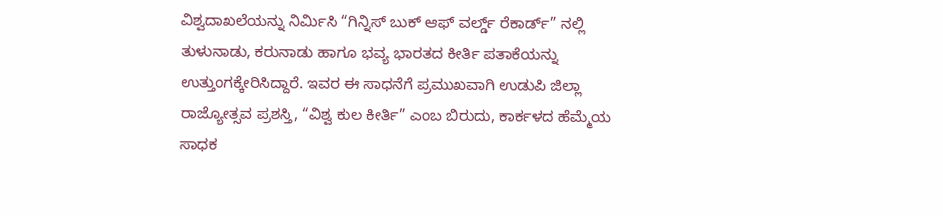ವಿಶ್ವದಾಖಲೆಯನ್ನು ನಿರ್ಮಿಸಿ “ಗಿನ್ನಿಸ್ ಬುಕ್ ಆಫ್ ವರ್ಲ್ಡ್ ರೆಕಾರ್ಡ್” ನಲ್ಲಿ ತುಳುನಾಡು, ಕರುನಾಡು ಹಾಗೂ ಭವ್ಯ ಭಾರತದ ಕೀರ್ತಿ ಪತಾಕೆಯನ್ನು ಉತ್ತುಂಗಕ್ಕೇರಿಸಿದ್ದಾರೆ. ಇವರ ಈ ಸಾಧನೆಗೆ ಪ್ರಮುಖವಾಗಿ ಉಡುಪಿ ಜಿಲ್ಲಾ ರಾಜ್ಯೋತ್ಸವ ಪ್ರಶಸ್ತಿ, “ವಿಶ್ವ ಕುಲ ಕೀರ್ತಿ” ಎಂಬ ಬಿರುದು, ಕಾರ್ಕಳದ ಹೆಮ್ಮೆಯ ಸಾಧಕ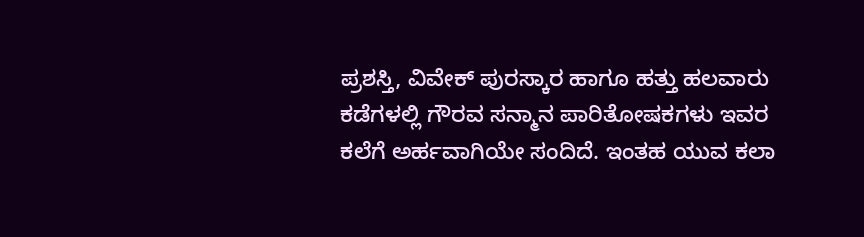ಪ್ರಶಸ್ತಿ, ವಿವೇಕ್ ಪುರಸ್ಕಾರ ಹಾಗೂ ಹತ್ತು ಹಲವಾರು ಕಡೆಗಳಲ್ಲಿ ಗೌರವ ಸನ್ಮಾನ ಪಾರಿತೋಷಕಗಳು ಇವರ ಕಲೆಗೆ ಅರ್ಹವಾಗಿಯೇ ಸಂದಿದೆ. ಇಂತಹ ಯುವ ಕಲಾ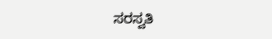ಸರಸ್ವತಿ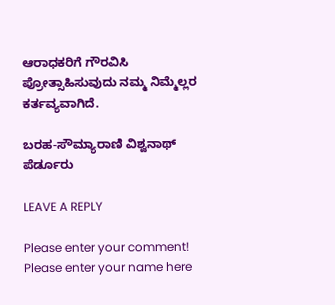ಆರಾಧಕರಿಗೆ ಗೌರವಿಸಿ ಪ್ರೋತ್ಸಾಹಿಸುವುದು ನಮ್ಮ ನಿಮ್ಮೆಲ್ಲರ ಕರ್ತವ್ಯವಾಗಿದೆ.

ಬರಹ-ಸೌಮ್ಯಾರಾಣಿ ವಿಶ್ವನಾಥ್ ಪೆರ್ಡೂರು

LEAVE A REPLY

Please enter your comment!
Please enter your name here